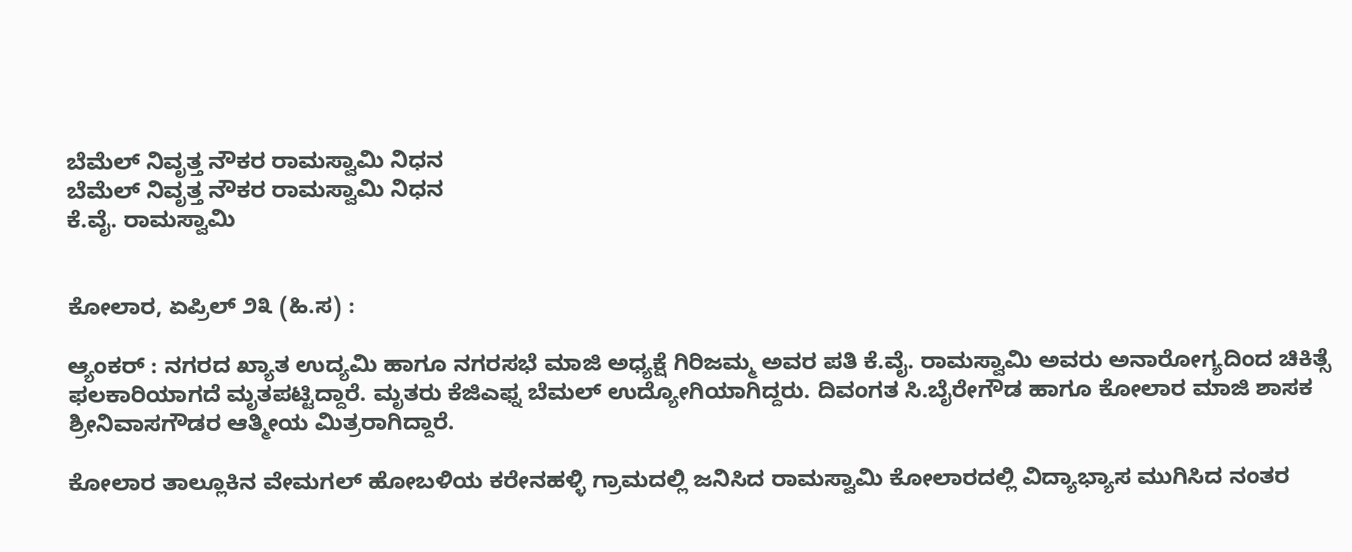ಬೆಮೆಲ್ ನಿವೃತ್ತ ನೌಕರ ರಾಮಸ್ವಾಮಿ ನಿಧನ
ಬೆಮೆಲ್ ನಿವೃತ್ತ ನೌಕರ ರಾಮಸ್ವಾಮಿ ನಿಧನ
ಕೆ.ವೈ. ರಾಮಸ್ವಾಮಿ


ಕೋಲಾರ, ಏಪ್ರಿಲ್ ೨೩ (ಹಿ.ಸ) :

ಆ್ಯಂಕರ್ : ನಗರದ ಖ್ಯಾತ ಉದ್ಯಮಿ ಹಾಗೂ ನಗರಸಭೆ ಮಾಜಿ ಅಧ್ಯಕ್ಷೆ ಗಿರಿಜಮ್ಮ ಅವರ ಪತಿ ಕೆ.ವೈ. ರಾಮಸ್ವಾಮಿ ಅವರು ಅನಾರೋಗ್ಯದಿಂದ ಚಿಕಿತ್ಸೆ ಫಲಕಾರಿಯಾಗದೆ ಮೃತಪಟ್ಟಿದ್ದಾರೆ. ಮೃತರು ಕೆಜಿಎಫ್ನ ಬೆಮಲ್ ಉದ್ಯೋಗಿಯಾಗಿದ್ದರು. ದಿವಂಗತ ಸಿ.ಬೈರೇಗೌಡ ಹಾಗೂ ಕೋಲಾರ ಮಾಜಿ ಶಾಸಕ ಶ್ರೀನಿವಾಸಗೌಡರ ಆತ್ಮೀಯ ಮಿತ್ರರಾಗಿದ್ದಾರೆ.

ಕೋಲಾರ ತಾಲ್ಲೂಕಿನ ವೇಮಗಲ್ ಹೋಬಳಿಯ ಕರೇನಹಳ್ಳಿ ಗ್ರಾಮದಲ್ಲಿ ಜನಿಸಿದ ರಾಮಸ್ವಾಮಿ ಕೋಲಾರದಲ್ಲಿ ವಿದ್ಯಾಭ್ಯಾಸ ಮುಗಿಸಿದ ನಂತರ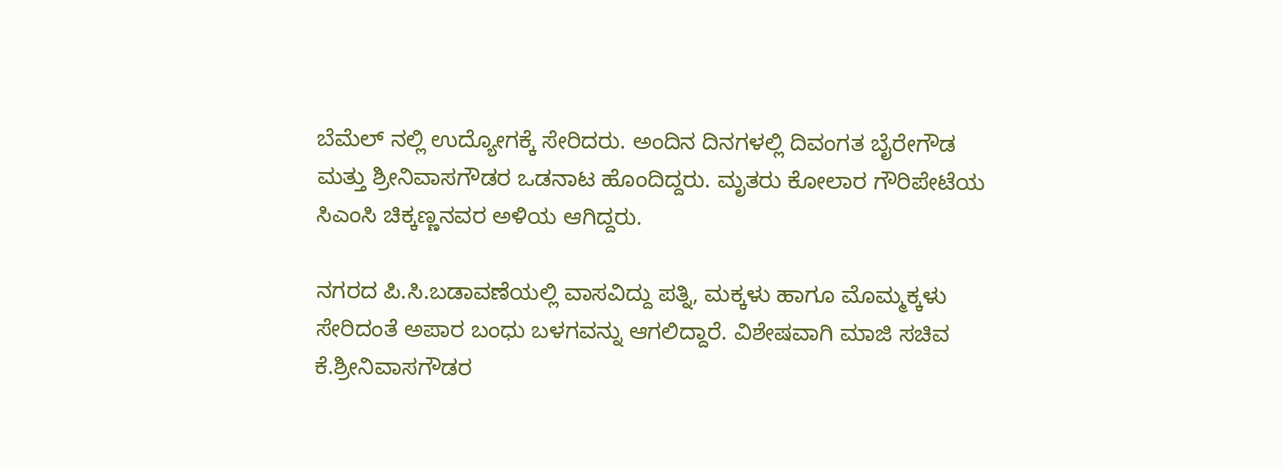ಬೆಮೆಲ್ ನಲ್ಲಿ ಉದ್ಯೋಗಕ್ಕೆ ಸೇರಿದರು. ಅಂದಿನ ದಿನಗಳಲ್ಲಿ ದಿವಂಗತ ಬೈರೇಗೌಡ ಮತ್ತು ಶ್ರೀನಿವಾಸಗೌಡರ ಒಡನಾಟ ಹೊಂದಿದ್ದರು. ಮೃತರು ಕೋಲಾರ ಗೌರಿಪೇಟೆಯ ಸಿಎಂಸಿ ಚಿಕ್ಕಣ್ಣನವರ ಅಳಿಯ ಆಗಿದ್ದರು.

ನಗರದ ಪಿ.ಸಿ.ಬಡಾವಣೆಯಲ್ಲಿ ವಾಸವಿದ್ದು ಪತ್ನಿ, ಮಕ್ಕಳು ಹಾಗೂ ಮೊಮ್ಮಕ್ಕಳು ಸೇರಿದಂತೆ ಅಪಾರ ಬಂಧು ಬಳಗವನ್ನು ಆಗಲಿದ್ದಾರೆ. ವಿಶೇಷವಾಗಿ ಮಾಜಿ ಸಚಿವ ಕೆ.ಶ್ರೀನಿವಾಸಗೌಡರ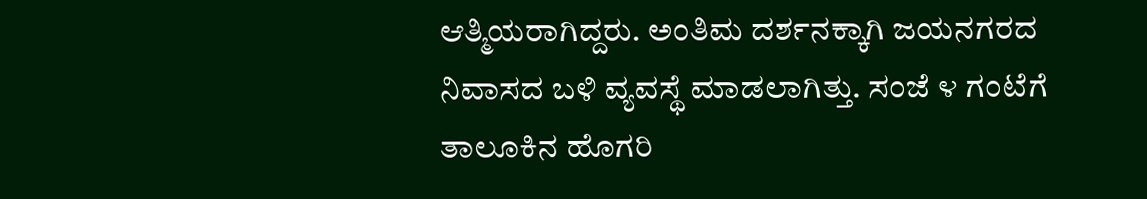ಆತ್ಮಿಯರಾಗಿದ್ದರು. ಅಂತಿಮ ದರ್ಶನಕ್ಕಾಗಿ ಜಯನಗರದ ನಿವಾಸದ ಬಳಿ ವ್ಯವಸ್ಥೆ ಮಾಡಲಾಗಿತ್ತು. ಸಂಜೆ ೪ ಗಂಟೆಗೆ ತಾಲೂಕಿನ ಹೊಗರಿ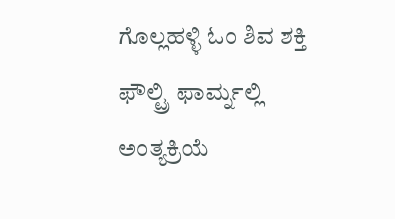ಗೊಲ್ಲಹಳ್ಳಿ ಓಂ ಶಿವ ಶಕ್ತಿ ಫೌಲ್ಟ್ರಿ ಫಾರ್ಮ್ನಲ್ಲಿ ಅಂತ್ಯಕ್ರಿಯೆ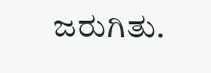ಜರುಗಿತು.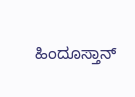ಹಿಂದೂಸ್ತಾನ್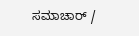ಸಮಾಚಾರ್ /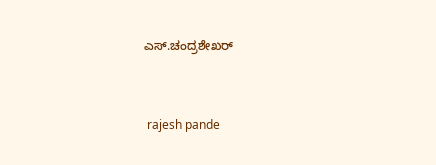ಎಸ್.ಚಂದ್ರಶೇಖರ್


 rajesh pande